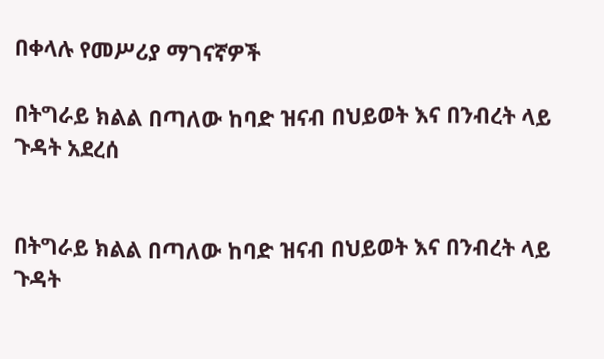በቀላሉ የመሥሪያ ማገናኛዎች

በትግራይ ክልል በጣለው ከባድ ዝናብ በህይወት እና በንብረት ላይ ጉዳት አደረሰ


በትግራይ ክልል በጣለው ከባድ ዝናብ በህይወት እና በንብረት ላይ ጉዳት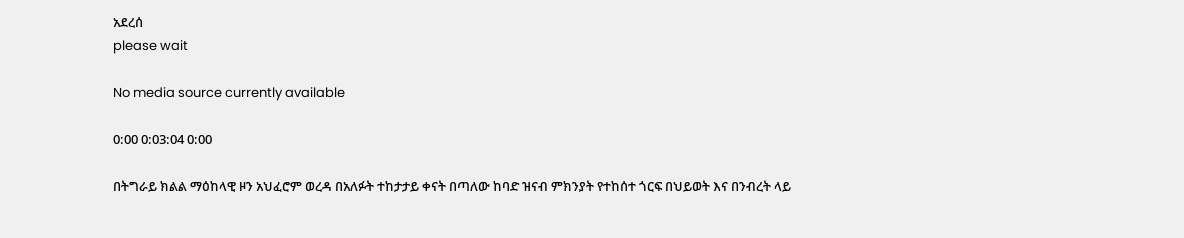አደረሰ
please wait

No media source currently available

0:00 0:03:04 0:00

በትግራይ ክልል ማዕከላዊ ዞን አህፈሮም ወረዳ በአለፉት ተከታታይ ቀናት በጣለው ከባድ ዝናብ ምክንያት የተከሰተ ጎርፍ በህይወት እና በንብረት ላይ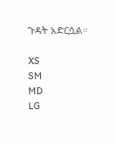ጉዳት አድርሷል።

XS
SM
MD
LG